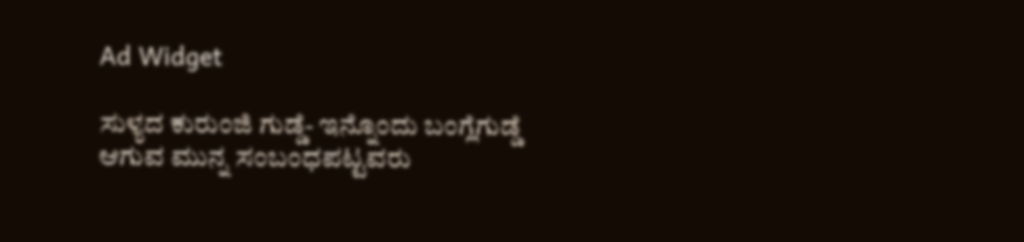Ad Widget

ಸುಳ್ಯದ ಕುರುಂಜಿ ಗುಡ್ಡೆ- ಇನ್ನೊಂದು ಬಂಗ್ಲೆಗುಡ್ಡೆ ಆಗುವ ಮುನ್ನ ಸಂಬಂಧಪಟ್ಟವರು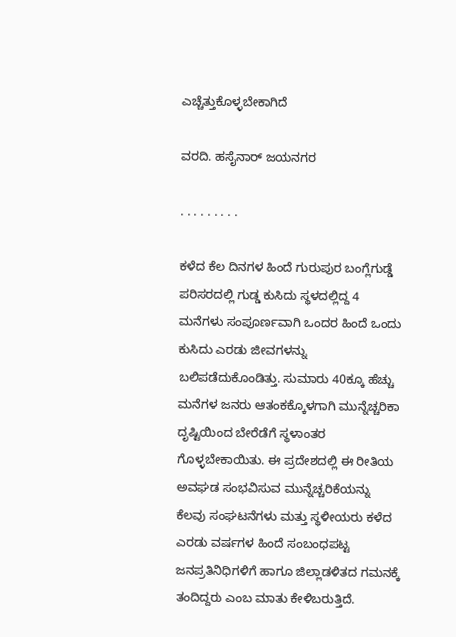ಎಚ್ಚೆತ್ತುಕೊಳ್ಳಬೇಕಾಗಿದೆ

ವರದಿ. ಹಸೈನಾರ್ ಜಯನಗರ

. . . . . . . . .

ಕಳೆದ ಕೆಲ ದಿನಗಳ ಹಿಂದೆ ಗುರುಪುರ ಬಂಗ್ಲೆಗುಡ್ಡೆ ಪರಿಸರದಲ್ಲಿ ಗುಡ್ಡ ಕುಸಿದು ಸ್ಥಳದಲ್ಲಿದ್ದ 4 ಮನೆಗಳು ಸಂಪೂರ್ಣವಾಗಿ ಒಂದರ ಹಿಂದೆ ಒಂದು ಕುಸಿದು ಎರಡು ಜೀವಗಳನ್ನು ಬಲಿಪಡೆದುಕೊಂಡಿತ್ತು. ಸುಮಾರು 40ಕ್ಕೂ ಹೆಚ್ಚು ಮನೆಗಳ ಜನರು ಆತಂಕಕ್ಕೊಳಗಾಗಿ ಮುನ್ನೆಚ್ಚರಿಕಾ ದೃಷ್ಟಿಯಿಂದ ಬೇರೆಡೆಗೆ ಸ್ಥಳಾಂತರ ಗೊಳ್ಳಬೇಕಾಯಿತು. ಈ ಪ್ರದೇಶದಲ್ಲಿ ಈ ರೀತಿಯ ಅವಘಡ ಸಂಭವಿಸುವ ಮುನ್ನೆಚ್ಚರಿಕೆಯನ್ನು ಕೆಲವು ಸಂಘಟನೆಗಳು ಮತ್ತು ಸ್ಥಳೀಯರು ಕಳೆದ ಎರಡು ವರ್ಷಗಳ ಹಿಂದೆ ಸಂಬಂಧಪಟ್ಟ ಜನಪ್ರತಿನಿಧಿಗಳಿಗೆ ಹಾಗೂ ಜಿಲ್ಲಾಡಳಿತದ ಗಮನಕ್ಕೆ ತಂದಿದ್ದರು ಎಂಬ ಮಾತು ಕೇಳಿಬರುತ್ತಿದೆ.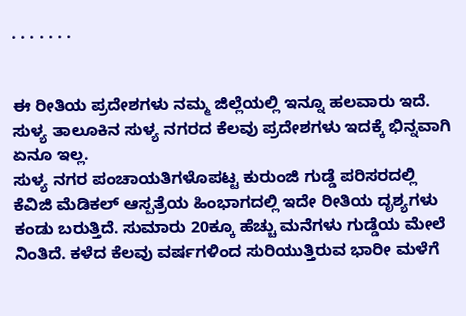. . . . . . .


ಈ ರೀತಿಯ ಪ್ರದೇಶಗಳು ನಮ್ಮ ಜಿಲ್ಲೆಯಲ್ಲಿ ಇನ್ನೂ ಹಲವಾರು ಇದೆ. ಸುಳ್ಯ ತಾಲೂಕಿನ ಸುಳ್ಯ ನಗರದ ಕೆಲವು ಪ್ರದೇಶಗಳು ಇದಕ್ಕೆ ಭಿನ್ನವಾಗಿ ಏನೂ ಇಲ್ಲ.
ಸುಳ್ಯ ನಗರ ಪಂಚಾಯತಿಗಳೊಪಟ್ಟ ಕುರುಂಜಿ ಗುಡ್ಡೆ ಪರಿಸರದಲ್ಲಿ ಕೆವಿಜಿ ಮೆಡಿಕಲ್ ಆಸ್ಪತ್ರೆಯ ಹಿಂಭಾಗದಲ್ಲಿ ಇದೇ ರೀತಿಯ ದೃಶ್ಯಗಳು ಕಂಡು ಬರುತ್ತಿದೆ. ಸುಮಾರು 20ಕ್ಕೂ ಹೆಚ್ಚು ಮನೆಗಳು ಗುಡ್ಡೆಯ ಮೇಲೆ ನಿಂತಿದೆ. ಕಳೆದ ಕೆಲವು ವರ್ಷಗಳಿಂದ ಸುರಿಯುತ್ತಿರುವ ಭಾರೀ ಮಳೆಗೆ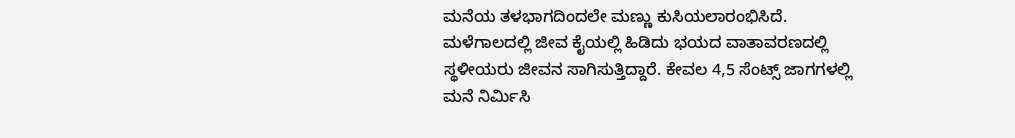ಮನೆಯ ತಳಭಾಗದಿಂದಲೇ ಮಣ್ಣು ಕುಸಿಯಲಾರಂಭಿಸಿದೆ. ಮಳೆಗಾಲದಲ್ಲಿ ಜೀವ ಕೈಯಲ್ಲಿ ಹಿಡಿದು ಭಯದ ವಾತಾವರಣದಲ್ಲಿ ಸ್ಥಳೀಯರು ಜೀವನ ಸಾಗಿಸುತ್ತಿದ್ದಾರೆ. ಕೇವಲ 4,5 ಸೆಂಟ್ಸ್ ಜಾಗಗಳಲ್ಲಿ ಮನೆ ನಿರ್ಮಿಸಿ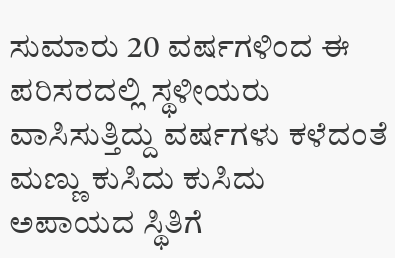ಸುಮಾರು 20 ವರ್ಷಗಳಿಂದ ಈ ಪರಿಸರದಲ್ಲಿ ಸ್ಥಳೀಯರು ವಾಸಿಸುತ್ತಿದ್ದು ವರ್ಷಗಳು ಕಳೆದಂತೆ ಮಣ್ಣು ಕುಸಿದು ಕುಸಿದು ಅಪಾಯದ ಸ್ಥಿತಿಗೆ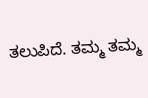ತಲುಪಿದೆ. ತಮ್ಮ ತಮ್ಮ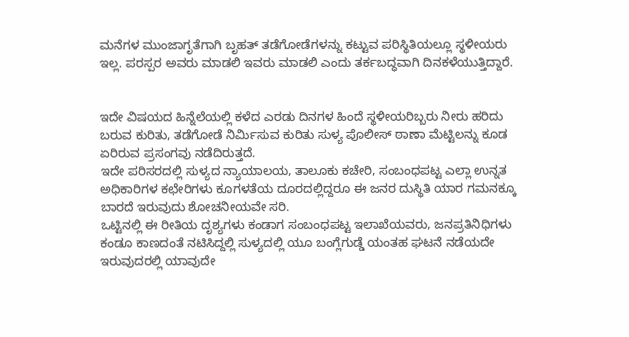ಮನೆಗಳ ಮುಂಜಾಗೃತೆಗಾಗಿ ಬೃಹತ್ ತಡೆಗೋಡೆಗಳನ್ನು ಕಟ್ಟುವ ಪರಿಸ್ಥಿತಿಯಲ್ಲೂ ಸ್ಥಳೀಯರು ಇಲ್ಲ. ಪರಸ್ಪರ ಅವರು ಮಾಡಲಿ ಇವರು ಮಾಡಲಿ ಎಂದು ತರ್ಕಬದ್ಧವಾಗಿ ದಿನಕಳೆಯುತ್ತಿದ್ದಾರೆ.


ಇದೇ ವಿಷಯದ ಹಿನ್ನೆಲೆಯಲ್ಲಿ ಕಳೆದ ಎರಡು ದಿನಗಳ ಹಿಂದೆ ಸ್ಥಳೀಯರಿಬ್ಬರು ನೀರು ಹರಿದು ಬರುವ ಕುರಿತು, ತಡೆಗೋಡೆ ನಿರ್ಮಿಸುವ ಕುರಿತು ಸುಳ್ಯ ಪೊಲೀಸ್ ಠಾಣಾ ಮೆಟ್ಟಿಲನ್ನು ಕೂಡ ಏರಿರುವ ಪ್ರಸಂಗವು ನಡೆದಿರುತ್ತದೆ.
ಇದೇ ಪರಿಸರದಲ್ಲಿ ಸುಳ್ಯದ ನ್ಯಾಯಾಲಯ, ತಾಲೂಕು ಕಚೇರಿ, ಸಂಬಂಧಪಟ್ಟ ಎಲ್ಲಾ ಉನ್ನತ ಅಧಿಕಾರಿಗಳ ಕಛೇರಿಗಳು ಕೂಗಳತೆಯ ದೂರದಲ್ಲಿದ್ದರೂ ಈ ಜನರ ದುಸ್ಥಿತಿ ಯಾರ ಗಮನಕ್ಕೂ ಬಾರದೆ ಇರುವುದು ಶೋಚನೀಯವೇ ಸರಿ.
ಒಟ್ಟಿನಲ್ಲಿ ಈ ರೀತಿಯ ದೃಶ್ಯಗಳು ಕಂಡಾಗ ಸಂಬಂಧಪಟ್ಟ ಇಲಾಖೆಯವರು, ಜನಪ್ರತಿನಿಧಿಗಳು ಕಂಡೂ ಕಾಣದಂತೆ ನಟಿಸಿದ್ದಲ್ಲಿ ಸುಳ್ಯದಲ್ಲಿ ಯೂ ಬಂಗ್ಲೆಗುಡ್ಡೆ ಯಂತಹ ಘಟನೆ ನಡೆಯದೇ ಇರುವುದರಲ್ಲಿ ಯಾವುದೇ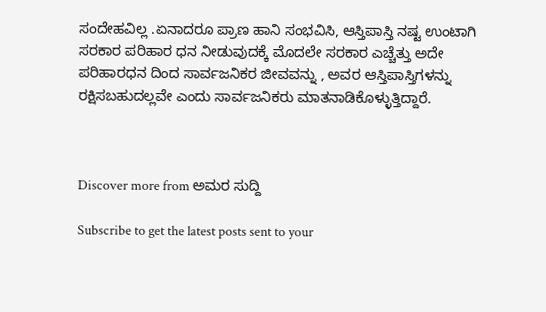ಸಂದೇಹವಿಲ್ಲ .ಏನಾದರೂ ಪ್ರಾಣ ಹಾನಿ ಸಂಭವಿಸಿ, ಆಸ್ತಿಪಾಸ್ತಿ ನಷ್ಟ ಉಂಟಾಗಿ ಸರಕಾರ ಪರಿಹಾರ ಧನ ನೀಡುವುದಕ್ಕೆ ಮೊದಲೇ ಸರಕಾರ ಎಚ್ಚೆತ್ತು ಅದೇ ಪರಿಹಾರಧನ ದಿಂದ ಸಾರ್ವಜನಿಕರ ಜೀವವನ್ನು , ಅವರ ಆಸ್ತಿಪಾಸ್ತಿಗಳನ್ನು ರಕ್ಷಿಸಬಹುದಲ್ಲವೇ ಎಂದು ಸಾರ್ವಜನಿಕರು ಮಾತನಾಡಿಕೊಳ್ಳುತ್ತಿದ್ದಾರೆ.



Discover more from ಅಮರ ಸುದ್ದಿ

Subscribe to get the latest posts sent to your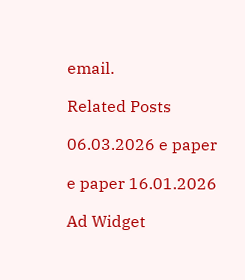email.

Related Posts

06.03.2026 e paper

e paper 16.01.2026

Ad Widget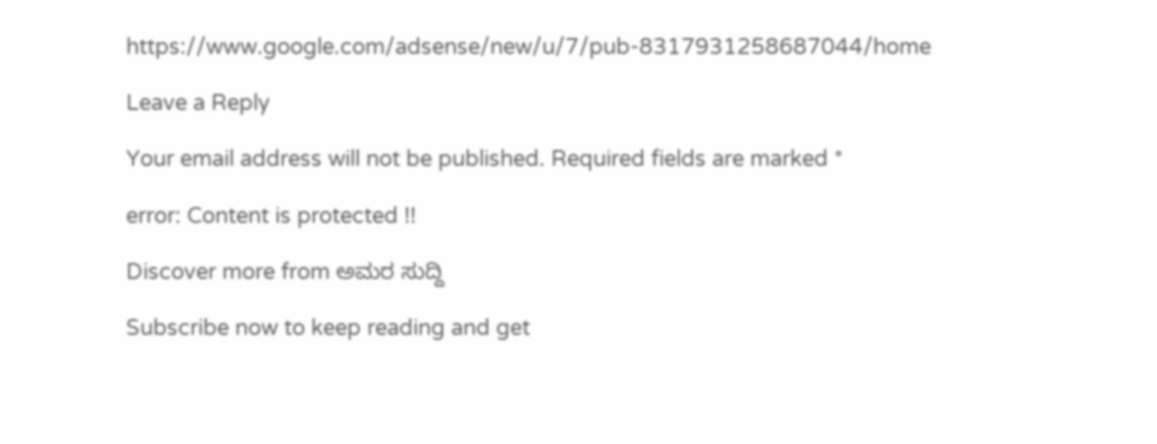https://www.google.com/adsense/new/u/7/pub-8317931258687044/home

Leave a Reply

Your email address will not be published. Required fields are marked *

error: Content is protected !!

Discover more from ಅಮರ ಸುದ್ದಿ

Subscribe now to keep reading and get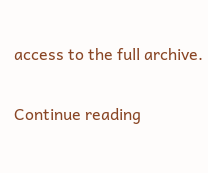access to the full archive.

Continue reading